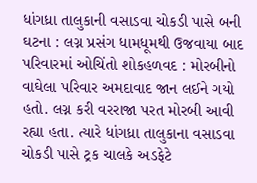ધાંગધ્રા તાલુકાની વસાડવા ચોકડી પાસે બની ઘટના : લગ્ન પ્રસંગ ધામધૂમથી ઉજવાયા બાદ પરિવારમાં ઓચિંતો શોકહળવદ : મોરબીનો વાઘેલા પરિવાર અમદાવાદ જાન લઈને ગયો હતો. લગ્ન કરી વરરાજા પરત મોરબી આવી રહ્યા હતા. ત્યારે ધાંગધ્રા તાલુકાના વસાડવા ચોકડી પાસે ટ્રક ચાલકે અડફેટે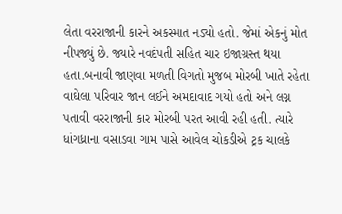લેતા વરરાજાની કારને અકસ્માત નડ્યો હતો. જેમાં એકનું મોત નીપજ્યું છે. જ્યારે નવદંપતી સહિત ચાર ઇજાગ્રસ્ત થયા હતા.બનાવી જાણવા મળતી વિગતો મુજબ મોરબી ખાતે રહેતા વાઘેલા પરિવાર જાન લઈને અમદાવાદ ગયો હતો અને લગ્ન પતાવી વરરાજાની કાર મોરબી પરત આવી રહી હતી. ત્યારે ધાંગધ્રાના વસાડવા ગામ પાસે આવેલ ચોકડીએ ટ્રક ચાલકે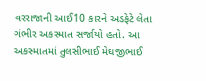વરરાજાની આઈ10 કારને અડફેટે લેતા ગંભીર અકસ્માત સર્જાયો હતો. આ અકસ્માતમાં તુલસીભાઈ મેઘજીભાઈ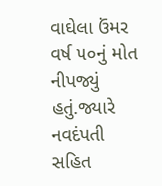વાઘેલા ઉંમર વર્ષ ૫૦નું મોત નીપજ્યું હતું.જ્યારે નવદંપતી સહિત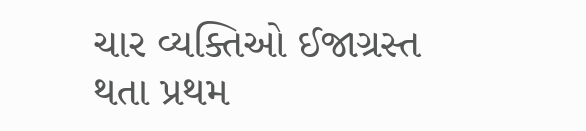ચાર વ્યક્તિઓ ઈજાગ્રસ્ત થતા પ્રથમ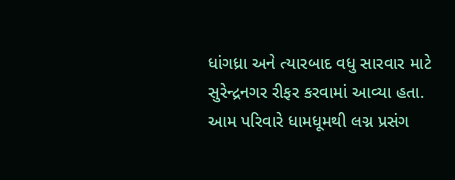ધાંગધ્રા અને ત્યારબાદ વધુ સારવાર માટે સુરેન્દ્રનગર રીફર કરવામાં આવ્યા હતા. આમ પરિવારે ધામધૂમથી લગ્ન પ્રસંગ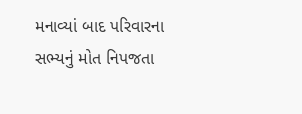મનાવ્યાં બાદ પરિવારના સભ્યનું મોત નિપજતા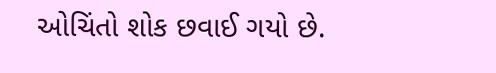ઓચિંતો શોક છવાઈ ગયો છે.